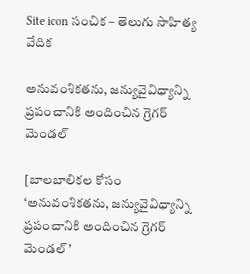Site icon సంచిక – తెలుగు సాహిత్య వేదిక

అనువంశికతను, జన్యువైవిధ్యాన్ని ప్రపంచానికి అందించిన గ్రెగర్ మెండల్

[బాలబాలికల కోసం ‘అనువంశికతను, జన్యువైవిధ్యాన్ని ప్రపంచానికి అందించిన గ్రెగర్ మెండల్’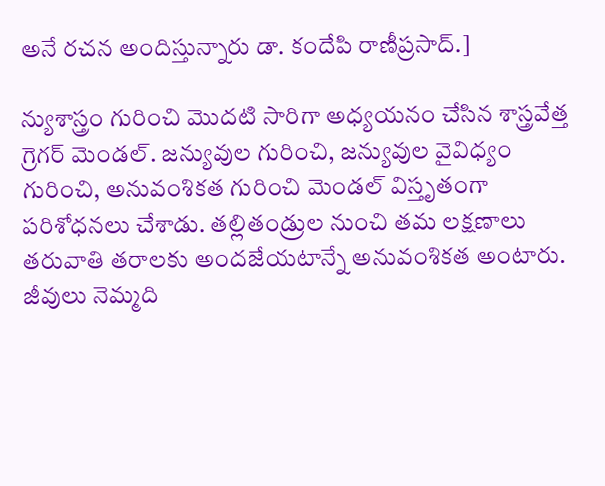అనే రచన అందిస్తున్నారు డా. కందేపి రాణీప్రసాద్.]

న్యుశాస్త్రం గురించి మొదటి సారిగా అధ్యయనం చేసిన శాస్త్రవేత్త గ్రెగర్ మెండల్. జన్యువుల గురించి, జన్యువుల వైవిధ్యం గురించి, అనువంశికత గురించి మెండల్ విస్తృతంగా పరిశోధనలు చేశాడు. తల్లితండ్రుల నుంచి తమ లక్షణాలు తరువాతి తరాలకు అందజేయటాన్నే అనువంశికత అంటారు. జీవులు నెమ్మది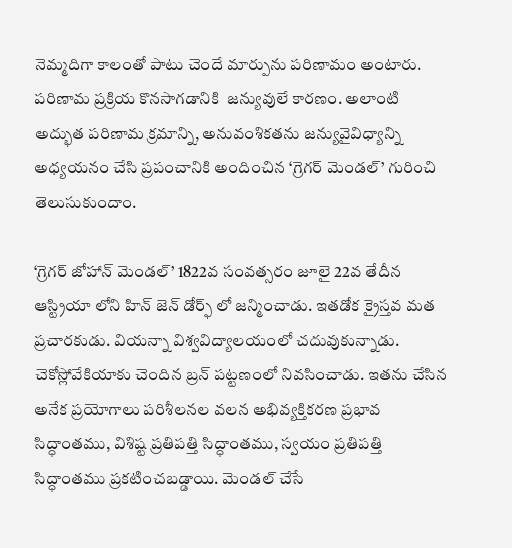నెమ్మదిగా కాలంతో పాటు చెందే మార్పును పరిణామం అంటారు. పరిణామ ప్రక్రియ కొనసాగడానికి  జన్యువులే కారణం. అలాంటి అద్భుత పరిణామ క్రమాన్ని, అనువంశికతను జన్యువైవిధ్యాన్ని అధ్యయనం చేసి ప్రపంచానికి అందించిన ‘గ్రెగర్ మెండల్’ గురించి తెలుసుకుందాం.

‘గ్రెగర్ జోహాన్ మెండల్’ 1822వ సంవత్సరం జూలై 22వ తేదీన ఆస్ట్రియా లోని హిన్ జెన్ డోర్ఫ్ లో జన్మించాడు. ఇతడోక క్రైస్తవ మత ప్రచారకుడు. వియన్నా విశ్వవిద్యాలయంలో చదువుకున్నాడు. చెకోస్లోవేకియాకు చెందిన బ్రన్ పట్టణంలో నివసించాడు. ఇతను చేసిన అనేక ప్రయోగాలు పరిశీలనల వలన అభివ్యక్తికరణ ప్రభావ సిద్ధాంతము, విశిష్ట ప్రతిపత్తి సిద్ధాంతము, స్వయం ప్రతిపత్తి సిద్ధాంతము ప్రకటించబడ్డాయి. మెండల్ చేసే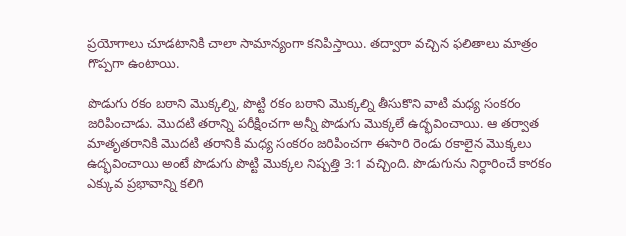ప్రయోగాలు చూడటానికి చాలా సామాన్యంగా కనిపిస్తాయి. తద్వారా వచ్చిన ఫలితాలు మాత్రం గొప్పగా ఉంటాయి.

పొడుగు రకం బఠాని మొక్కల్ని, పొట్టి రకం బఠాని మొక్కల్ని తీసుకొని వాటి మధ్య సంకరం జరిపించాడు. మొదటి తరాన్ని పరీక్షించగా అన్నీ పొడుగు మొక్కలే ఉద్భవించాయి. ఆ తర్వాత మాతృతరానికి మొదటి తరానికి మధ్య సంకరం జరిపించగా ఈసారి రెండు రకాలైన మొక్కలు ఉద్భవించాయి అంటే పొడుగు పొట్టి మొక్కల నిష్పత్తి 3:1 వచ్చింది. పొడుగును నిర్ధారించే కారకం ఎక్కువ ప్రభావాన్ని కలిగి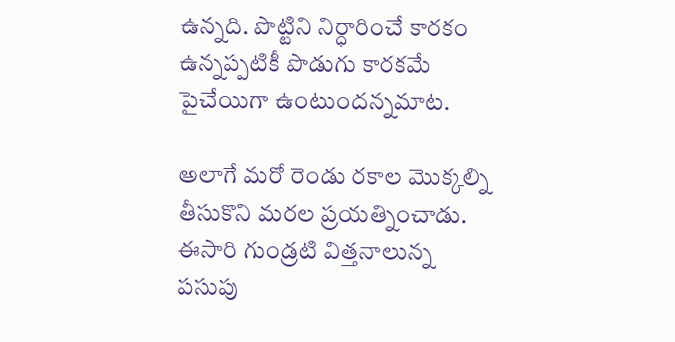ఉన్నది. పొట్టిని నిర్ధారించే కారకం ఉన్నప్పటికీ పొడుగు కారకమే పైచేయిగా ఉంటుందన్నమాట.

అలాగే మరో రెండు రకాల మొక్కల్ని తీసుకొని మరల ప్రయత్నించాడు. ఈసారి గుండ్రటి విత్తనాలున్న పసుపు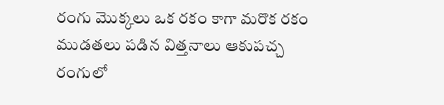రంగు మొక్కలు ఒక రకం కాగా మరొక రకం ముడతలు పడిన విత్తనాలు ఆకుపచ్చ రంగులో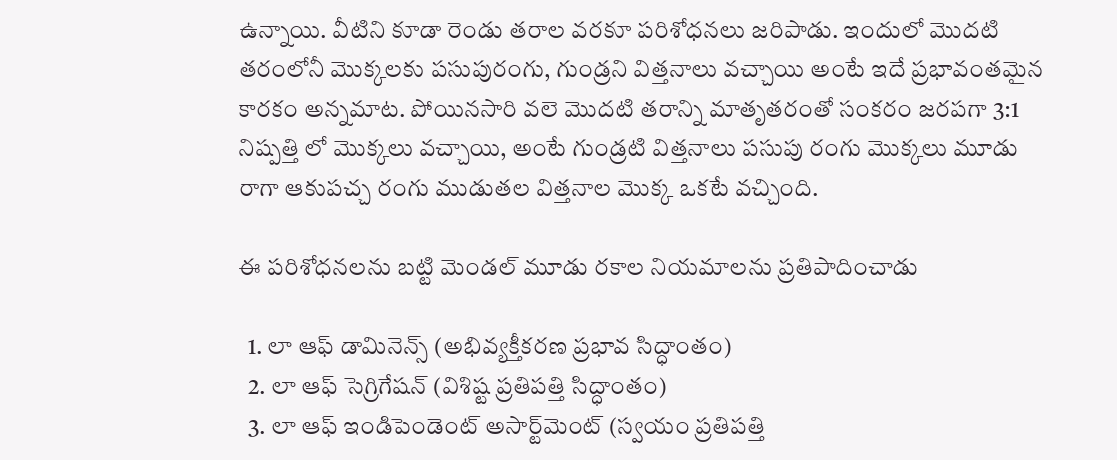ఉన్నాయి. వీటిని కూడా రెండు తరాల వరకూ పరిశోధనలు జరిపాడు. ఇందులో మొదటి తరంలోనీ మొక్కలకు పసుపురంగు, గుండ్రని విత్తనాలు వచ్చాయి అంటే ఇదే ప్రభావంతమైన కారకం అన్నమాట. పోయినసారి వలె మొదటి తరాన్ని మాతృతరంతో సంకరం జరపగా 3:1 నిష్పత్తి లో మొక్కలు వచ్చాయి, అంటే గుండ్రటి విత్తనాలు పసుపు రంగు మొక్కలు మూడు రాగా ఆకుపచ్చ రంగు ముడుతల విత్తనాల మొక్క ఒకటే వచ్చింది.

ఈ పరిశోధనలను బట్టి మెండల్ మూడు రకాల నియమాలను ప్రతిపాదించాడు

  1. లా ఆఫ్ డామినెన్స్ (అభివ్యక్తీకరణ ప్రభావ సిద్ధాంతం)
  2. లా ఆఫ్ సెగ్రిగేషన్ (విశిష్ట ప్రతిపత్తి సిద్ధాంతం)
  3. లా ఆఫ్ ఇండిపెండెంట్ అసార్ట్‌మెంట్ (స్వయం ప్రతిపత్తి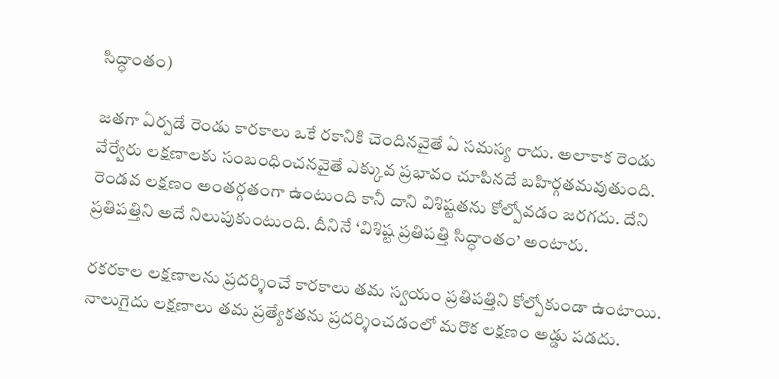సిద్ధాంతం)

జతగా ఏర్పడే రెండు కారకాలు ఒకే రకానికి చెందినవైతే ఏ సమస్య రాదు. అలాకాక రెండు వేర్వేరు లక్షణాలకు సంబంధించనవైతే ఎక్కువ ప్రభావం చూపినదే బహిర్గతమవుతుంది. రెండవ లక్షణం అంతర్గతంగా ఉంటుంది కానీ దాని విశిష్టతను కోల్పోవడం జరగదు. దేని ప్రతిపత్తిని అదే నిలుపుకుంటుంది. దీనినే ‘విశిష్ట ప్రతిపత్తి సిద్ధాంతం’ అంటారు.

రకరకాల లక్షణాలను ప్రదర్శించే కారకాలు తమ స్వయం ప్రతిపత్తిని కోల్పోకుండా ఉంటాయి. నాలుగైదు లక్షణాలు తమ ప్రత్యేకతను ప్రదర్శించడంలో మరొక లక్షణం అడ్డు పడదు.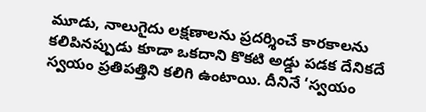మూడు, నాలుగైదు లక్షణాలను ప్రదర్శించే కారకాలను కలిపినప్పుడు కూడా ఒకదాని కొకటి అడ్డు పడక దేనికదే స్వయం ప్రతిపత్తిని కలిగి ఉంటాయి. దీనినే ‘స్వయం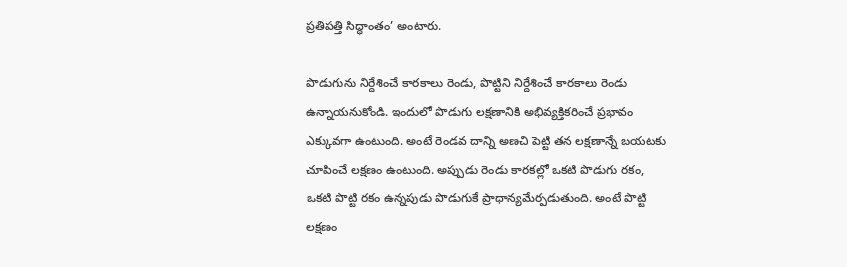ప్రతిపత్తి సిద్ధాంతం’ అంటారు.

పొడుగును నిర్దేశించే కారకాలు రెండు, పొట్టిని నిర్దేశించే కారకాలు రెండు ఉన్నాయనుకోండి. ఇందులో పొడుగు లక్షణానికి అభివ్యక్తికరించే ప్రభావం ఎక్కువగా ఉంటుంది. అంటే రెండవ దాన్ని అణచి పెట్టి తన లక్షణాన్నే బయటకు చూపించే లక్షణం ఉంటుంది. అప్పుడు రెండు కారకల్లో ఒకటి పొడుగు రకం, ఒకటి పొట్టి రకం ఉన్నపుడు పొడుగుకే ప్రాధాన్యమేర్పడుతుంది. అంటే పొట్టి లక్షణం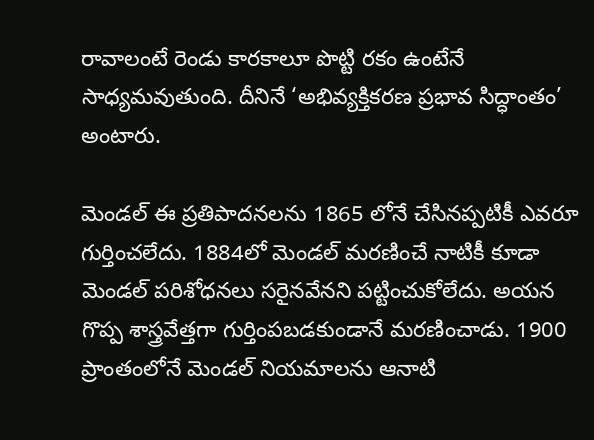రావాలంటే రెండు కారకాలూ పొట్టి రకం ఉంటేనే సాధ్యమవుతుంది. దీనినే ‘అభివ్యక్తికరణ ప్రభావ సిద్ధాంతం’ అంటారు.

మెండల్ ఈ ప్రతిపాదనలను 1865 లోనే చేసినప్పటికీ ఎవరూ గుర్తించలేదు. 1884లో మెండల్ మరణించే నాటికీ కూడా మెండల్ పరిశోధనలు సరైనవేనని పట్టించుకోలేదు. అయన గొప్ప శాస్త్రవేత్తగా గుర్తింపబడకుండానే మరణించాడు. 1900 ప్రాంతంలోనే మెండల్ నియమాలను ఆనాటి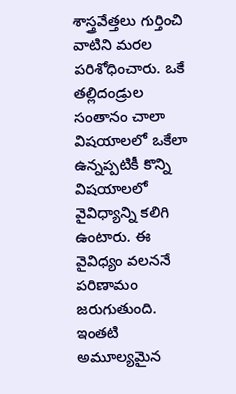శాస్త్రవేత్తలు గుర్తించి వాటిని మరల పరిశోధించారు. ఒకే తల్లిదండ్రుల సంతానం చాలా విషయాలలో ఒకేలా ఉన్నప్పటికీ కొన్ని విషయాలలో వైవిధ్యాన్ని కలిగి ఉంటారు. ఈ వైవిధ్యం వలననే పరిణామం జరుగుతుంది. ఇంతటి అమూల్యమైన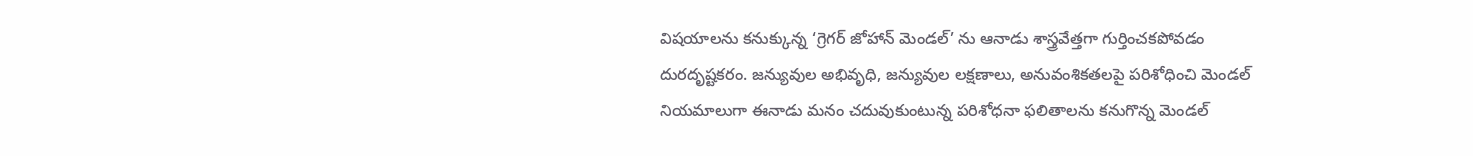విషయాలను కనుక్కున్న ‘గ్రెగర్ జోహాన్ మెండల్’ ను ఆనాడు శాస్త్రవేత్తగా గుర్తించకపోవడం దురదృష్టకరం. జన్యువుల అభివృధి, జన్యువుల లక్షణాలు, అనువంశికతలపై పరిశోధించి మెండల్ నియమాలుగా ఈనాడు మనం చదువుకుంటున్న పరిశోధనా ఫలితాలను కనుగొన్న మెండల్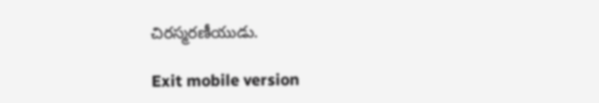చిరస్మరణీయుడు.

Exit mobile version